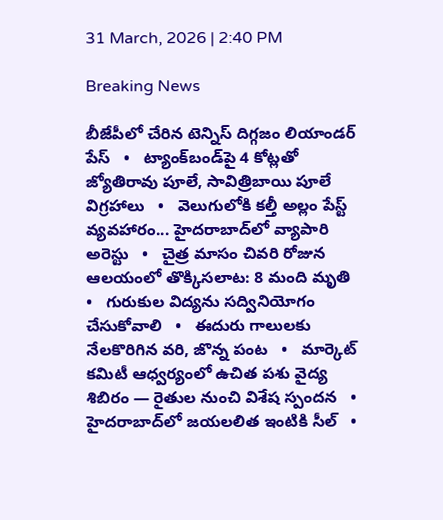31 March, 2026 | 2:40 PM

Breaking News

బీజేపీలో చేరిన టెన్నిస్ దిగ్గజం లియాండర్ పేస్   •   ట్యాంక్‌బండ్‌పై 4 కోట్లతో జ్యోతిరావు పూలే, సావిత్రిబాయి పూలే విగ్రహాలు   •   వెలుగులోకి కల్తీ అల్లం పేస్ట్ వ్యవహారం... హైదరాబాద్‌లో వ్యాపారి అరెస్టు   •   చైత్ర మాసం చివరి రోజున ఆలయంలో తొక్కిసలాట: 8 మంది మృతి   •   గురుకుల విద్యను సద్వినియోగం చేసుకోవాలి   •   ఈదురు గాలులకు నేలకొరిగిన వరి, జొన్న పంట   •   మార్కెట్ కమిటీ ఆధ్వర్యంలో ఉచిత పశు వైద్య శిబిరం — రైతుల నుంచి విశేష స్పందన   •   హైదరాబాద్‌లో జయలలిత ఇంటికి సీల్   •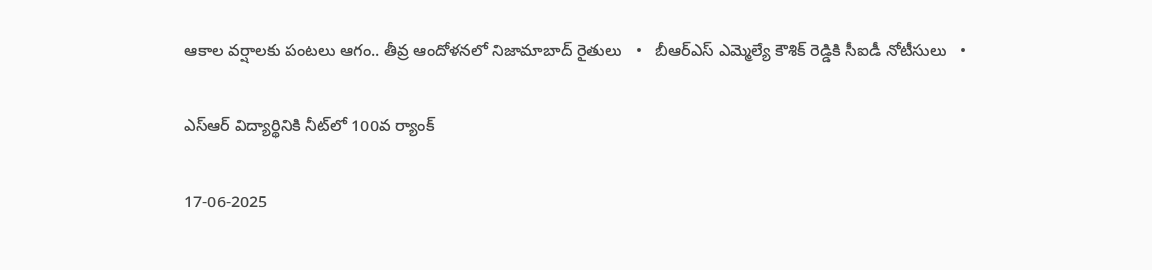ఆకాల వర్షాలకు పంటలు ఆగం.. తీవ్ర ఆందోళ‌న‌లో నిజామాబాద్ రైతులు   •   బీఆర్ఎస్ ఎమ్మెల్యే కౌశిక్ రెడ్డికి సీఐడీ నోటీసులు   •

ఎస్ఆర్ విద్యార్థినికి నీట్‌లో 100వ ర్యాంక్

17-06-2025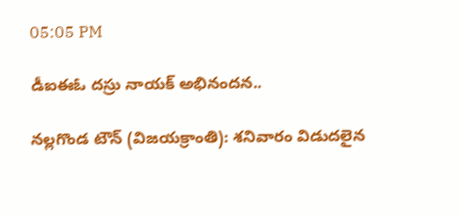05:05 PM

డీఐఈఓ దస్రు నాయక్ అభినంద‌న‌..

నల్లగొండ టౌన్ (విజయక్రాంతి): శనివారం విడుద‌లైన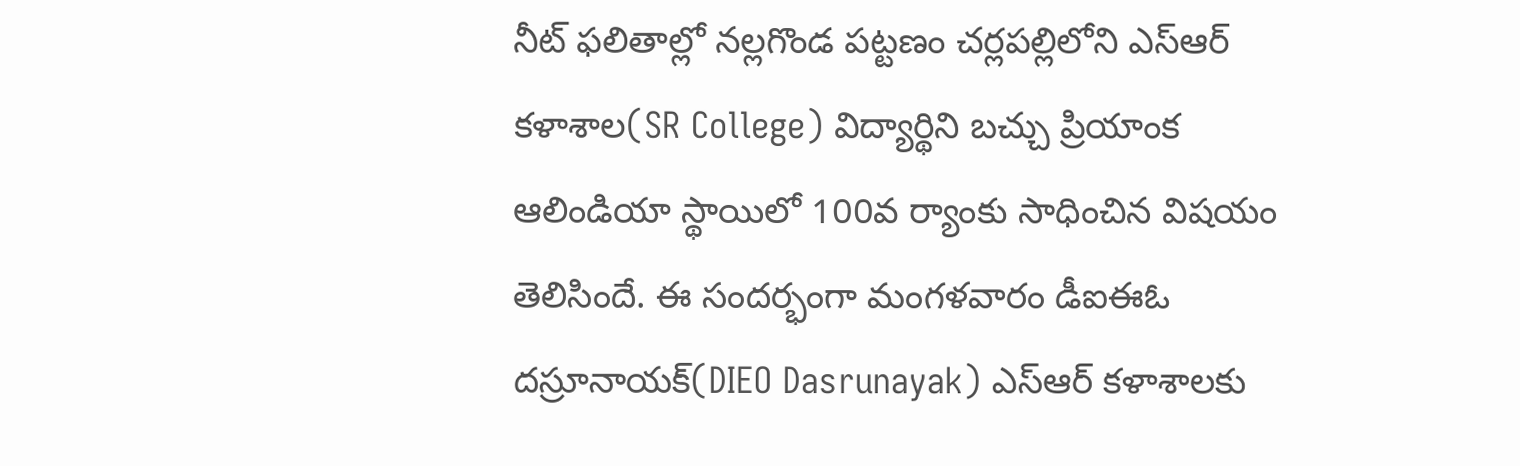నీట్ ఫలితాల్లో న‌ల్ల‌గొండ ప‌ట్ట‌ణం చ‌ర్ల‌ప‌ల్లిలోని ఎస్ఆర్ క‌ళాశాల(SR College) విద్యార్థిని బచ్చు ప్రియాంక ఆలిండియా స్థాయిలో 100వ ర్యాంకు సాధించిన విష‌యం తెలిసిందే. ఈ సంద‌ర్భంగా మంగ‌ళ‌వారం డీఐఈఓ ద‌స్రూనాయ‌క్(DIEO Dasrunayak) ఎస్ఆర్ క‌ళాశాల‌కు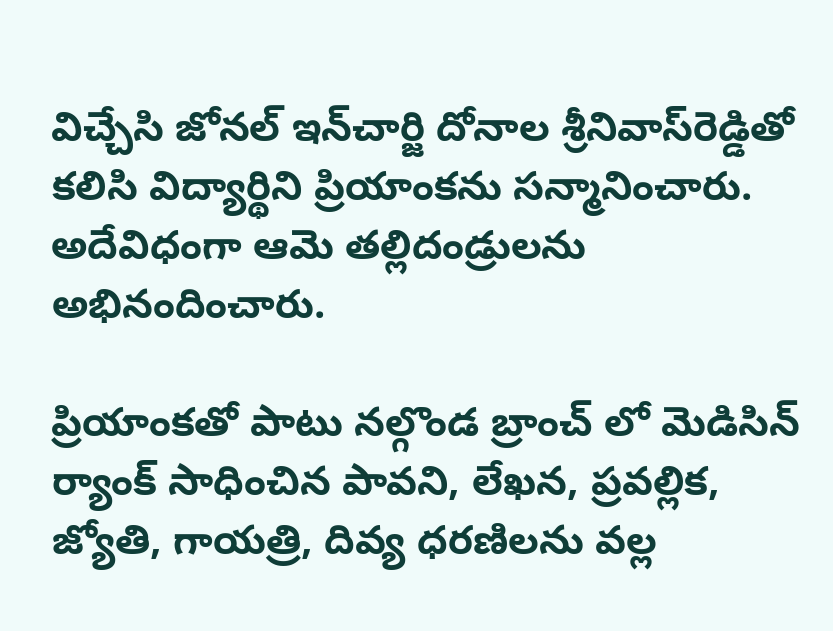విచ్చేసి జోన‌ల్ ఇన్‌చార్జి దోనాల శ్రీ‌నివాస్‌రెడ్డితో క‌లిసి విద్యార్థిని ప్రియాంక‌ను స‌న్మానించారు. అదేవిధంగా ఆమె త‌ల్లిదండ్రుల‌ను అభినందించారు.

ప్రియాంకతో పాటు నల్గొండ బ్రాంచ్ లో మెడిసిన్ ర్యాంక్ సాధించిన పావని, లేఖన, ప్రవల్లిక, జ్యోతి, గాయత్రి, దివ్య ధరణిలను వల్ల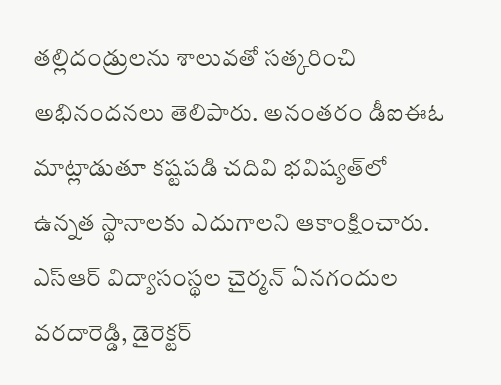తల్లిదండ్రులను శాలువతో సత్కరించి అభినందనలు తెలిపారు. అనంత‌రం డీఐఈఓ మాట్లాడుతూ క‌ష్ట‌ప‌డి చ‌దివి భ‌విష్య‌త్‌లో ఉన్న‌త స్థానాల‌కు ఎదుగాల‌ని ఆకాంక్షించారు. ఎస్ఆర్ విద్యాసంస్థ‌ల చైర్మ‌న్ ఏన‌గందుల వ‌ర‌దారెడ్డి, డైరెక్ట‌ర్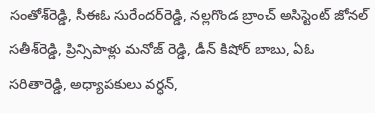సంతోశ్‌రెడ్డి, సీఈఓ సురేంద‌ర్‌రెడ్డి, న‌ల్ల‌గొండ బ్రాంచ్ అసిస్టెంట్ జోన‌ల్ స‌తీశ్‌రెడ్డి, ప్రిన్సిపాళ్లు మనోజ్ రెడ్డి, డీన్ కిషోర్ బాబు, ఏఓ సరితారెడ్డి, అధ్యాప‌కులు వర్ధన్,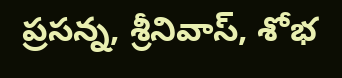ప్రసన్న, శ్రీనివాస్, శోభ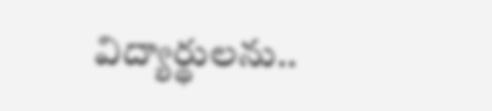విద్యార్థుల‌ను..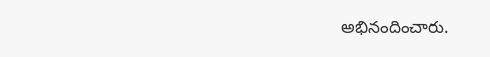అభినందించారు.